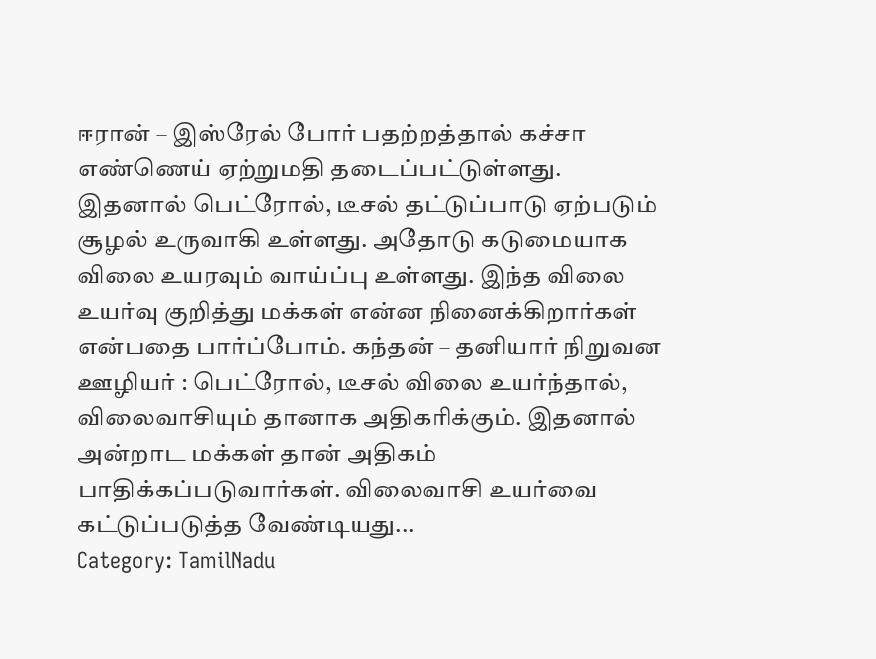ஈரான் – இஸ்ரேல் போர் பதற்றத்தால் கச்சா எண்ணெய் ஏற்றுமதி தடைப்பட்டுள்ளது. இதனால் பெட்ரோல், டீசல் தட்டுப்பாடு ஏற்படும் சூழல் உருவாகி உள்ளது. அதோடு கடுமையாக விலை உயரவும் வாய்ப்பு உள்ளது. இந்த விலை உயர்வு குறித்து மக்கள் என்ன நினைக்கிறார்கள் என்பதை பார்ப்போம். கந்தன் – தனியார் நிறுவன ஊழியர் : பெட்ரோல், டீசல் விலை உயர்ந்தால், விலைவாசியும் தானாக அதிகரிக்கும். இதனால் அன்றாட மக்கள் தான் அதிகம் பாதிக்கப்படுவார்கள். விலைவாசி உயர்வை கட்டுப்படுத்த வேண்டியது...
Category: TamilNadu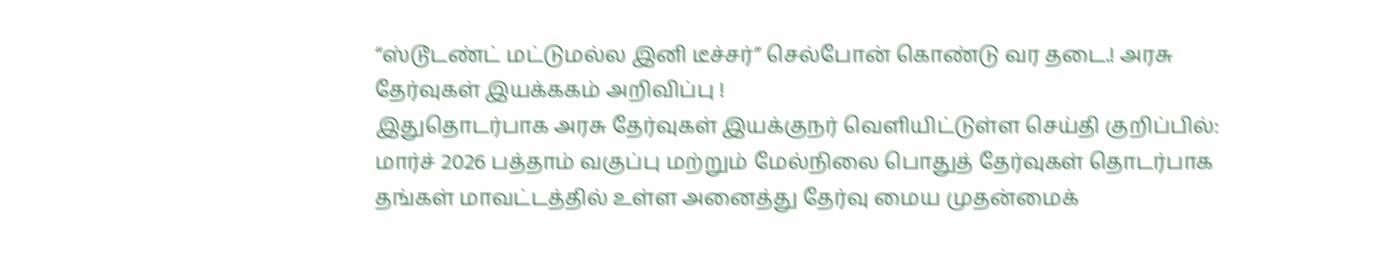“ஸ்டூடண்ட் மட்டுமல்ல இனி டீச்சர்” செல்போன் கொண்டு வர தடை.! அரசு தேர்வுகள் இயக்ககம் அறிவிப்பு !
இதுதொடர்பாக அரசு தேர்வுகள் இயக்குநர் வெளியிட்டுள்ள செய்தி குறிப்பில்: மார்ச் 2026 பத்தாம் வகுப்பு மற்றும் மேல்நிலை பொதுத் தேர்வுகள் தொடர்பாக தங்கள் மாவட்டத்தில் உள்ள அனைத்து தேர்வு மைய முதன்மைக்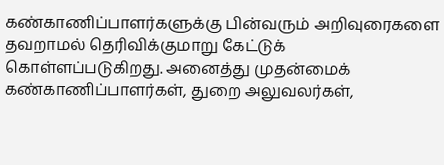கண்காணிப்பாளர்களுக்கு பின்வரும் அறிவுரைகளை தவறாமல் தெரிவிக்குமாறு கேட்டுக் கொள்ளப்படுகிறது. அனைத்து முதன்மைக் கண்காணிப்பாளர்கள், துறை அலுவலர்கள்,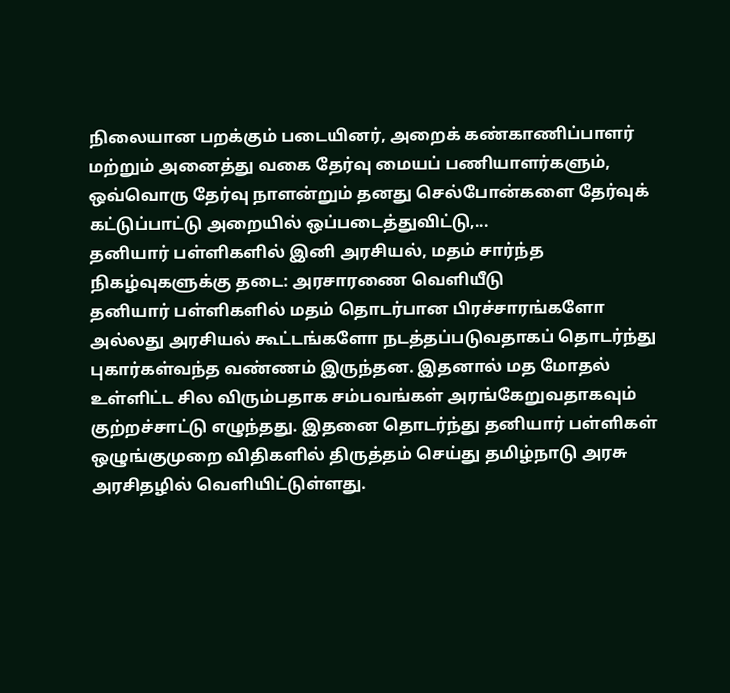நிலையான பறக்கும் படையினர், அறைக் கண்காணிப்பாளர் மற்றும் அனைத்து வகை தேர்வு மையப் பணியாளர்களும், ஒவ்வொரு தேர்வு நாளன்றும் தனது செல்போன்களை தேர்வுக் கட்டுப்பாட்டு அறையில் ஒப்படைத்துவிட்டு,...
தனியார் பள்ளிகளில் இனி அரசியல், மதம் சார்ந்த நிகழ்வுகளுக்கு தடை: அரசாரணை வெளியீடு
தனியார் பள்ளிகளில் மதம் தொடர்பான பிரச்சாரங்களோ அல்லது அரசியல் கூட்டங்களோ நடத்தப்படுவதாகப் தொடர்ந்து புகார்கள்வந்த வண்ணம் இருந்தன. இதனால் மத மோதல் உள்ளிட்ட சில விரும்பதாக சம்பவங்கள் அரங்கேறுவதாகவும் குற்றச்சாட்டு எழுந்தது. இதனை தொடர்ந்து தனியார் பள்ளிகள் ஒழுங்குமுறை விதிகளில் திருத்தம் செய்து தமிழ்நாடு அரசு அரசிதழில் வெளியிட்டுள்ளது.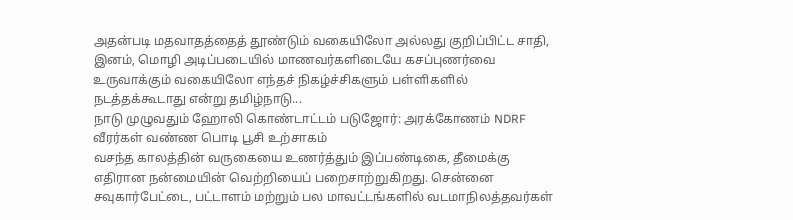அதன்படி மதவாதத்தைத் தூண்டும் வகையிலோ அல்லது குறிப்பிட்ட சாதி, இனம், மொழி அடிப்படையில் மாணவர்களிடையே கசப்புணர்வை உருவாக்கும் வகையிலோ எந்தச் நிகழ்ச்சிகளும் பள்ளிகளில் நடத்தக்கூடாது என்று தமிழ்நாடு...
நாடு முழுவதும் ஹோலி கொண்டாட்டம் படுஜோர்: அரக்கோணம் NDRF வீரர்கள் வண்ண பொடி பூசி உற்சாகம்
வசந்த காலத்தின் வருகையை உணர்த்தும் இப்பண்டிகை, தீமைக்கு எதிரான நன்மையின் வெற்றியைப் பறைசாற்றுகிறது. சென்னை சவுகார்பேட்டை, பட்டாளம் மற்றும் பல மாவட்டங்களில் வடமாநிலத்தவர்கள்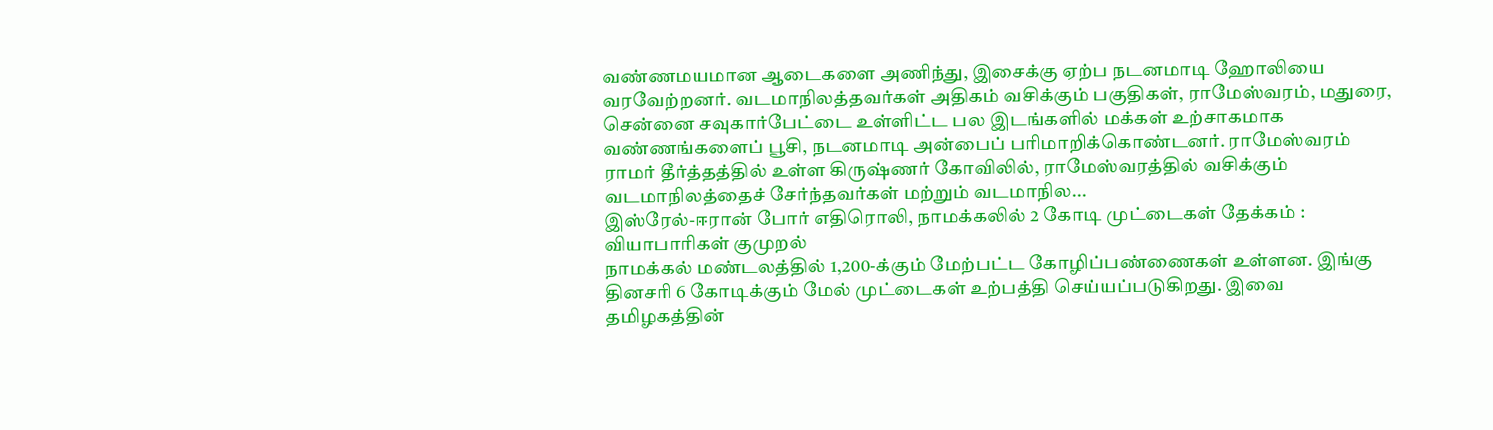வண்ணமயமான ஆடைகளை அணிந்து, இசைக்கு ஏற்ப நடனமாடி ஹோலியை வரவேற்றனர். வடமாநிலத்தவர்கள் அதிகம் வசிக்கும் பகுதிகள், ராமேஸ்வரம், மதுரை, சென்னை சவுகார்பேட்டை உள்ளிட்ட பல இடங்களில் மக்கள் உற்சாகமாக வண்ணங்களைப் பூசி, நடனமாடி அன்பைப் பரிமாறிக்கொண்டனர். ராமேஸ்வரம் ராமர் தீர்த்தத்தில் உள்ள கிருஷ்ணர் கோவிலில், ராமேஸ்வரத்தில் வசிக்கும் வடமாநிலத்தைச் சேர்ந்தவர்கள் மற்றும் வடமாநில...
இஸ்ரேல்-ஈரான் போர் எதிரொலி, நாமக்கலில் 2 கோடி முட்டைகள் தேக்கம் : வியாபாரிகள் குமுறல்
நாமக்கல் மண்டலத்தில் 1,200-க்கும் மேற்பட்ட கோழிப்பண்ணைகள் உள்ளன. இங்கு தினசரி 6 கோடிக்கும் மேல் முட்டைகள் உற்பத்தி செய்யப்படுகிறது. இவை தமிழகத்தின்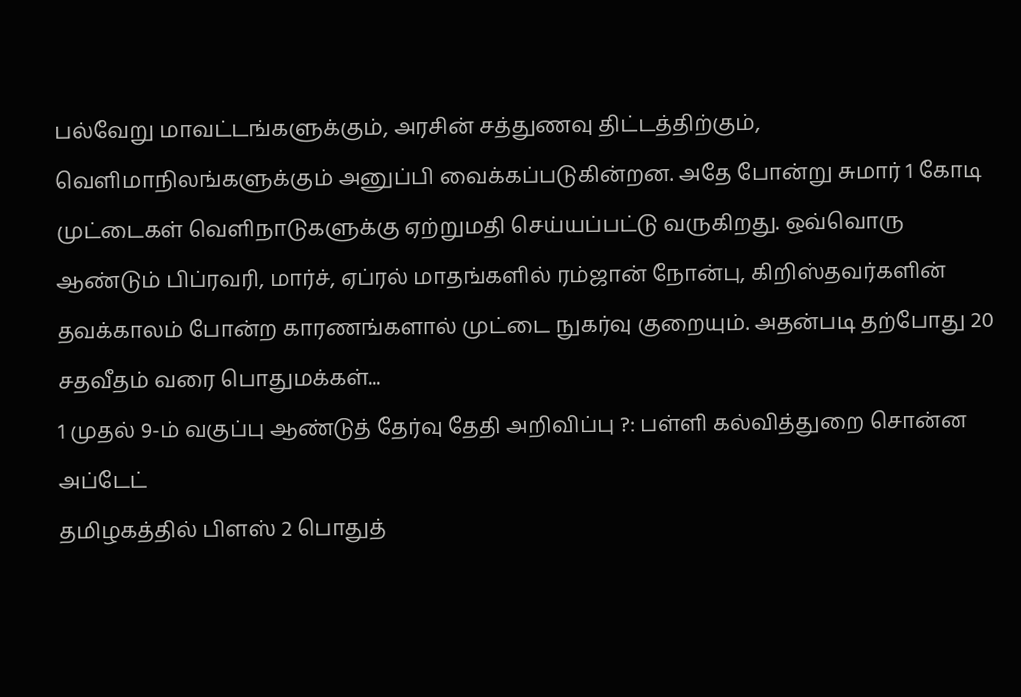பல்வேறு மாவட்டங்களுக்கும், அரசின் சத்துணவு திட்டத்திற்கும், வெளிமாநிலங்களுக்கும் அனுப்பி வைக்கப்படுகின்றன. அதே போன்று சுமார் 1 கோடி முட்டைகள் வெளிநாடுகளுக்கு ஏற்றுமதி செய்யப்பட்டு வருகிறது. ஒவ்வொரு ஆண்டும் பிப்ரவரி, மார்ச், ஏப்ரல் மாதங்களில் ரம்ஜான் நோன்பு, கிறிஸ்தவர்களின் தவக்காலம் போன்ற காரணங்களால் முட்டை நுகர்வு குறையும். அதன்படி தற்போது 20 சதவீதம் வரை பொதுமக்கள்...
1 முதல் 9-ம் வகுப்பு ஆண்டுத் தேர்வு தேதி அறிவிப்பு ?: பள்ளி கல்வித்துறை சொன்ன அப்டேட்
தமிழகத்தில் பிளஸ் 2 பொதுத்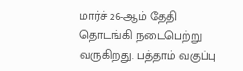மார்ச் 26-ஆம் தேதி தொடங்கி நடைபெற்று வருகிறது. பத்தாம் வகுப்பு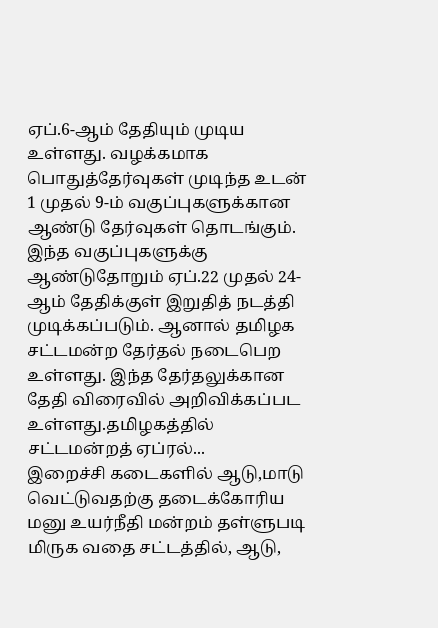ஏப்.6-ஆம் தேதியும் முடிய உள்ளது. வழக்கமாக பொதுத்தேர்வுகள் முடிந்த உடன் 1 முதல் 9-ம் வகுப்புகளுக்கான ஆண்டு தேர்வுகள் தொடங்கும். இந்த வகுப்புகளுக்கு ஆண்டுதோறும் ஏப்.22 முதல் 24-ஆம் தேதிக்குள் இறுதித் நடத்தி முடிக்கப்படும். ஆனால் தமிழக சட்டமன்ற தேர்தல் நடைபெற உள்ளது. இந்த தேர்தலுக்கான தேதி விரைவில் அறிவிக்கப்பட உள்ளது.தமிழகத்தில் சட்டமன்றத் ஏப்ரல்...
இறைச்சி கடைகளில் ஆடு,மாடு வெட்டுவதற்கு தடைக்கோரிய மனு உயர்நீதி மன்றம் தள்ளுபடி
மிருக வதை சட்டத்தில், ஆடு,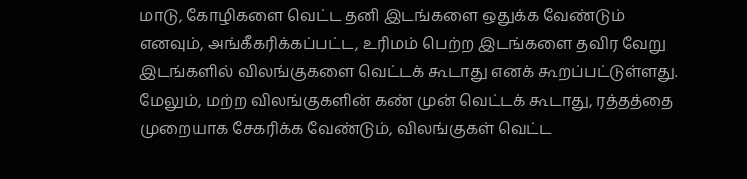மாடு, கோழிகளை வெட்ட தனி இடங்களை ஒதுக்க வேண்டும் எனவும், அங்கீகரிக்கப்பட்ட, உரிமம் பெற்ற இடங்களை தவிர வேறு இடங்களில் விலங்குகளை வெட்டக் கூடாது எனக் கூறப்பட்டுள்ளது. மேலும், மற்ற விலங்குகளின் கண் முன் வெட்டக் கூடாது, ரத்தத்தை முறையாக சேகரிக்க வேண்டும், விலங்குகள் வெட்ட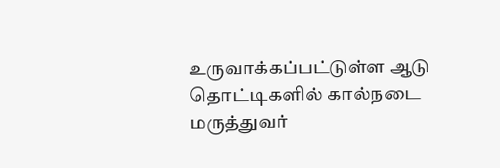உருவாக்கப்பட்டுள்ள ஆடு தொட்டிகளில் கால்நடை மருத்துவர்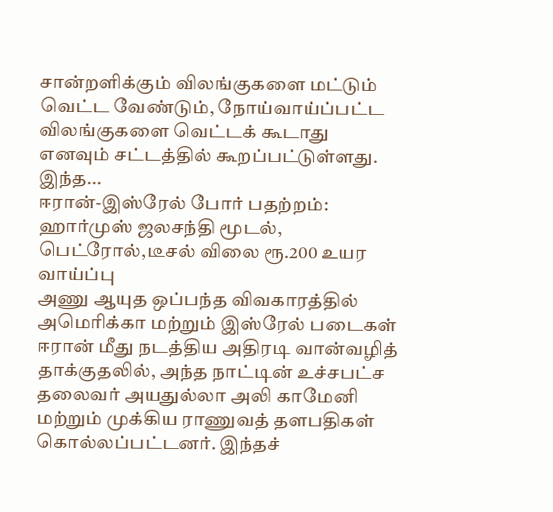சான்றளிக்கும் விலங்குகளை மட்டும் வெட்ட வேண்டும், நோய்வாய்ப்பட்ட விலங்குகளை வெட்டக் கூடாது எனவும் சட்டத்தில் கூறப்பட்டுள்ளது. இந்த...
ஈரான்-இஸ்ரேல் போர் பதற்றம்: ஹார்முஸ் ஜலசந்தி மூடல், பெட்ரோல்,டீசல் விலை ரூ.200 உயர வாய்ப்பு
அணு ஆயுத ஒப்பந்த விவகாரத்தில் அமெரிக்கா மற்றும் இஸ்ரேல் படைகள் ஈரான் மீது நடத்திய அதிரடி வான்வழித் தாக்குதலில், அந்த நாட்டின் உச்சபட்ச தலைவர் அயதுல்லா அலி காமேனி மற்றும் முக்கிய ராணுவத் தளபதிகள் கொல்லப்பட்டனர். இந்தச்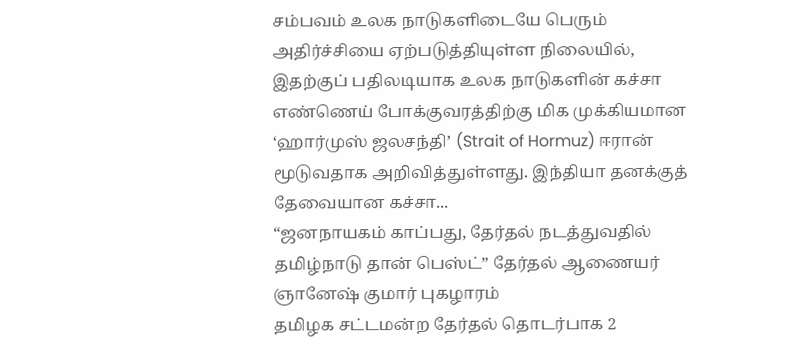சம்பவம் உலக நாடுகளிடையே பெரும் அதிர்ச்சியை ஏற்படுத்தியுள்ள நிலையில், இதற்குப் பதிலடியாக உலக நாடுகளின் கச்சா எண்ணெய் போக்குவரத்திற்கு மிக முக்கியமான ‘ஹார்முஸ் ஜலசந்தி’ (Strait of Hormuz) ஈரான் மூடுவதாக அறிவித்துள்ளது. இந்தியா தனக்குத் தேவையான கச்சா...
“ஜனநாயகம் காப்பது, தேர்தல் நடத்துவதில் தமிழ்நாடு தான் பெஸ்ட்” தேர்தல் ஆணையர் ஞானேஷ் குமார் புகழாரம்
தமிழக சட்டமன்ற தேர்தல் தொடர்பாக 2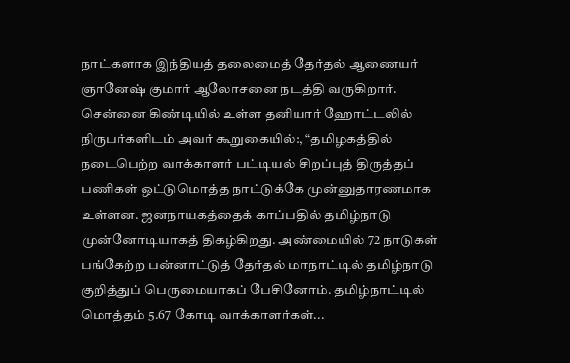நாட்களாக இந்தியத் தலைமைத் தேர்தல் ஆணையர் ஞானேஷ் குமார் ஆலோசனை நடத்தி வருகிறார். சென்னை கிண்டியில் உள்ள தனியார் ஹோட்டலில் நிருபர்களிடம் அவர் கூறுகையில்:, “தமிழகத்தில் நடைபெற்ற வாக்காளர் பட்டியல் சிறப்புத் திருத்தப் பணிகள் ஒட்டுமொத்த நாட்டுக்கே முன்னுதாரணமாக உள்ளன. ஜனநாயகத்தைக் காப்பதில் தமிழ்நாடு முன்னோடியாகத் திகழ்கிறது. அண்மையில் 72 நாடுகள் பங்கேற்ற பன்னாட்டுத் தேர்தல் மாநாட்டில் தமிழ்நாடு குறித்துப் பெருமையாகப் பேசினோம். தமிழ்நாட்டில் மொத்தம் 5.67 கோடி வாக்காளர்கள்...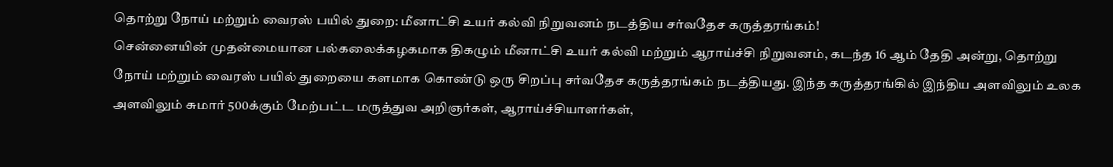தொற்று நோய் மற்றும் வைரஸ் பயில் துறை: மீனாட்சி உயர் கல்வி நிறுவனம் நடத்திய சர்வதேச கருத்தரங்கம்!
சென்னையின் முதன்மையான பல்கலைக்கழகமாக திகழும் மீனாட்சி உயர் கல்வி மற்றும் ஆராய்ச்சி நிறுவனம், கடந்த 16 ஆம் தேதி அன்று, தொற்று நோய் மற்றும் வைரஸ் பயில் துறையை களமாக கொண்டு ஒரு சிறப்பு சர்வதேச கருத்தரங்கம் நடத்தியது. இந்த கருத்தரங்கில் இந்திய அளவிலும் உலக அளவிலும் சுமார் 500க்கும் மேற்பட்ட மருத்துவ அறிஞர்கள், ஆராய்ச்சியாளர்கள்,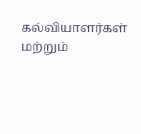கல்வியாளர்கள் மற்றும்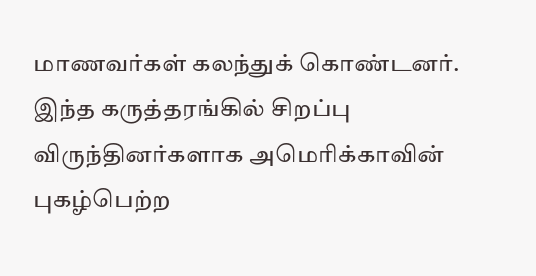மாணவர்கள் கலந்துக் கொண்டனர். இந்த கருத்தரங்கில் சிறப்பு விருந்தினர்களாக அமெரிக்காவின் புகழ்பெற்ற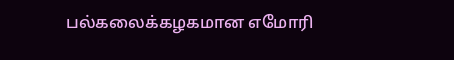பல்கலைக்கழகமான எமோரி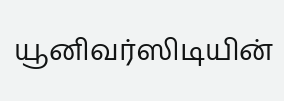யூனிவர்ஸிடியின்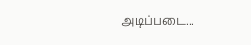அடிப்படை...